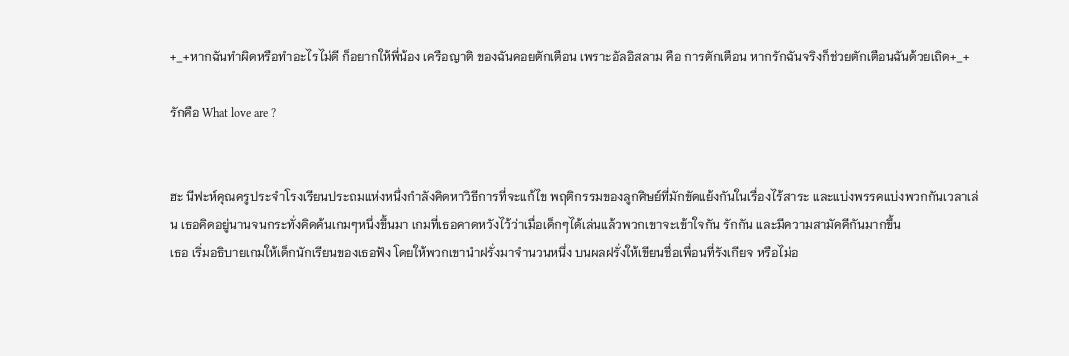+_+หากฉันทำผิดหรือทำอะไรไม่ดี ก็อยากให้พี่น้อง เครือญาติ ของฉันคอยตักเตือน เพราะอัลอิสลาม คือ การตักเตือน หากรักฉันจริงก็ช่วยตักเตือนฉันด้วยเถิด+_+

รักคือ What love are ?


ฮะ นีฟะห์คุณครูประจำโรงเรียนประถมแห่งหนึ่งกำลังคิดหาวิธีการที่จะแก้ไข พฤติกรรมของลูกศิษย์ที่มักขัดแย้งกันในเรื่องไร้สาระ และแบ่งพรรคแบ่งพวกกันเวลาเล่น เธอคิดอยู่นานจนกระทั่งคิดค้นเกมๆหนึ่งขึ้นมา เกมที่เธอคาดหวังไว้ว่าเมื่อเด็กๆได้เล่นแล้วพวกเขาจะเข้าใจกัน รักกัน และมีความสามัคคีกันมากขึ้น
เธอ เริ่มอธิบายเกมให้เด็กนักเรียนของเธอฟัง โดยให้พวกเขานำฝรั่งมาจำนวนหนึ่ง บนผลฝรั่งให้เขียนชื่อเพื่อนที่รังเกียจ หรือไม่อ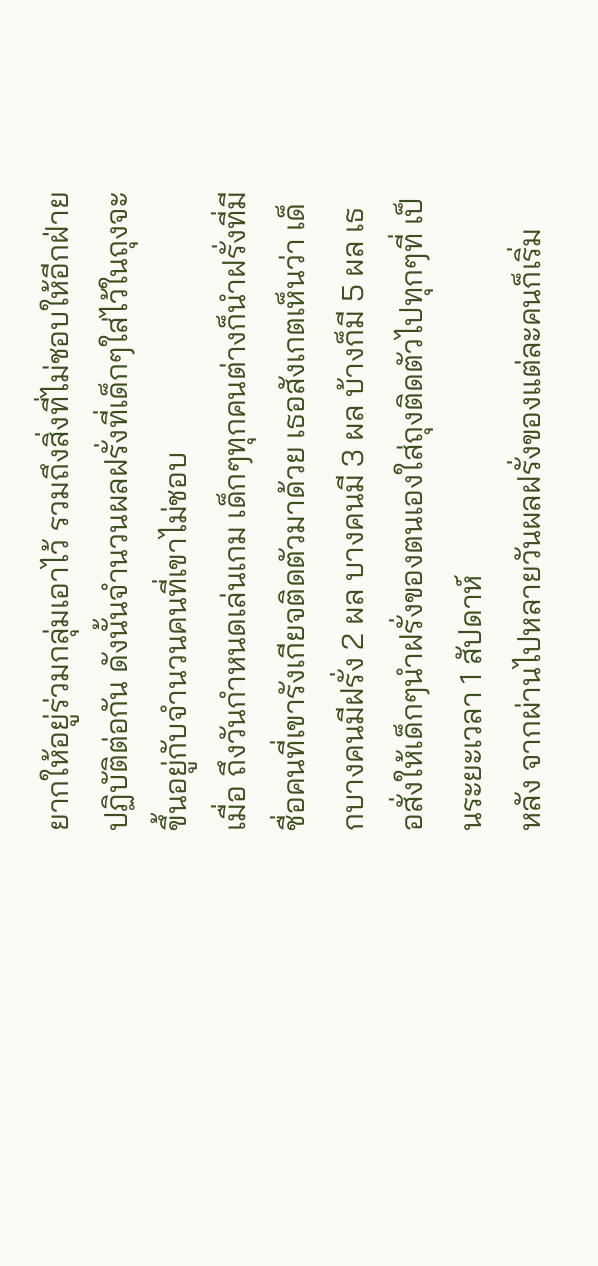ยากให้อยู่ร่วมกลุ่มเอาไว้ รวมถึงสิ่งที่ไม่ชอบให้อีกฝ่ายปฏิบัติต่อกัน ดังนั้นจำนวนผลฝรั่งที่เด็กๆใส่ไว้ในถุงจะขึ้นอยู่กับจำนวนคนที่เขาไม่ชอบ
เมื่อ ถึงวันกำหนดเล่นเกม เด็กๆทุกคนต่างก็นำฝรั่งที่มีชื่อคนที่เขารังเกียจติดตัวมาด้วย เธอสังเกตเห็นว่า เด็กบางคนมีฝรั่ง 2 ผล บางคนมี 3 ผล บ้างก็มี 5 ผล เธอสั่งให้เด็กๆนำฝรั่งของตนเองใส่ถุงติดตัวไปทุกๆที่ เป็นระยะเวลา 1 สัปดาห์
หลัง จากผ่านไปหลายวันผลฝรั่งของแต่ละคนก็เริ่ม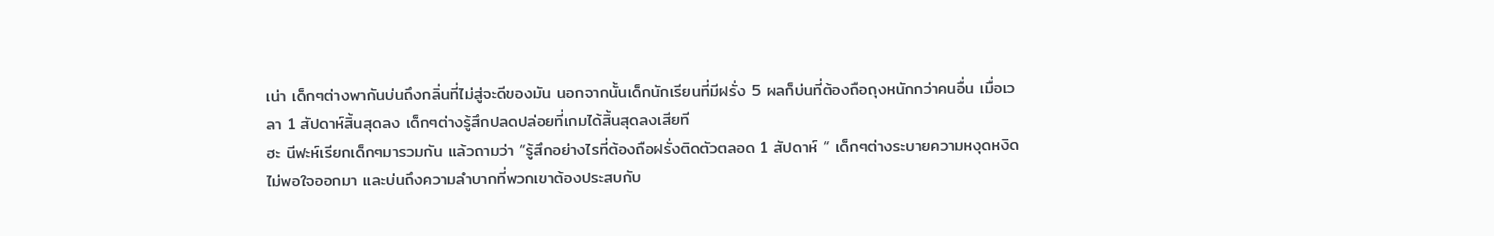เน่า เด็กๆต่างพากันบ่นถึงกลิ่นที่ไม่สู่จะดีของมัน นอกจากนั้นเด็กนักเรียนที่มีฝรั่ง 5 ผลก็บ่นที่ต้องถือถุงหนักกว่าคนอื่น เมื่อเวลา 1 สัปดาห์สิ้นสุดลง เด็กๆต่างรู้สึกปลดปล่อยที่เกมได้สิ้นสุดลงเสียที
ฮะ นีฟะห์เรียกเด็กๆมารวมกัน แล้วถามว่า “รู้สึกอย่างไรที่ต้องถือฝรั่งติดตัวตลอด 1 สัปดาห์ “ เด็กๆต่างระบายความหงุดหงิดไม่พอใจออกมา และบ่นถึงความลำบากที่พวกเขาต้องประสบกับ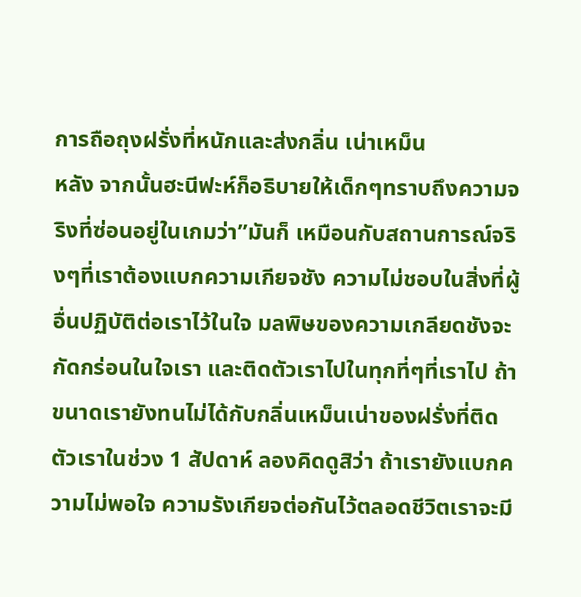การถือถุงฝรั่งที่หนักและส่งกลิ่น เน่าเหม็น
หลัง จากนั้นฮะนีฟะห์ก็อธิบายให้เด็กๆทราบถึงความจริงที่ซ่อนอยู่ในเกมว่า”มันก็ เหมือนกับสถานการณ์จริงๆที่เราต้องแบกความเกียจชัง ความไม่ชอบในสิ่งที่ผู้อื่นปฏิบัติต่อเราไว้ในใจ มลพิษของความเกลียดชังจะกัดกร่อนในใจเรา และติดตัวเราไปในทุกที่ๆที่เราไป ถ้าขนาดเรายังทนไม่ได้กับกลิ่นเหม็นเน่าของฝรั่งที่ติดตัวเราในช่วง 1 สัปดาห์ ลองคิดดูสิว่า ถ้าเรายังแบกความไม่พอใจ ความรังเกียจต่อกันไว้ตลอดชีวิตเราจะมี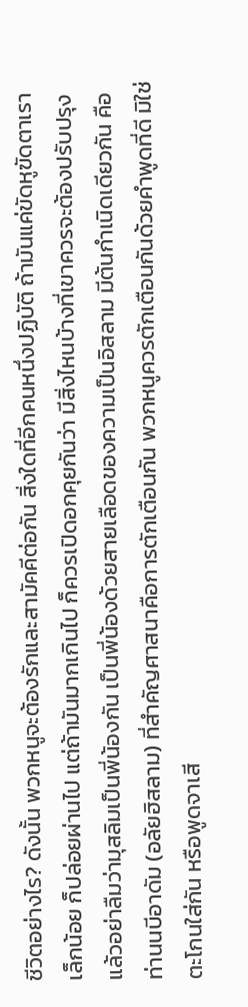ชีวิตอย่างไร? ดังนั้น พวกหนูจะต้องรักและสามัคคีต่อกัน สิ่งใดที่อีกคนหนึ่งปฏิบัติ ถ้ามันแค่ขัดหูฃัดตาเราเล็กน้อย ก็ปล่อยผ่านไป แต่ถ้ามันมากเกินไป ก็ควรเปิดอกคุยกันว่า มีสิ่งไหนบ้างที่เขาควรจะต้องปรับปรุง แล้วอย่าลืมว่ามุสลิมเป็นพี่น้องกัน เป็นพี่น้องด้วยสายเลือดของความเป็นอิสลาม มีต้นกำเนิดเดียวกัน คือท่านนบีอาดัม (อลัยฮิสลาม) ที่สำคัญศาสนาคือการตักเตือนกัน พวกหนูควรตักเตือนกันด้วยคำพูดที่ดี มิใช่ตะโกนใส่กัน หรือพูดจาเสี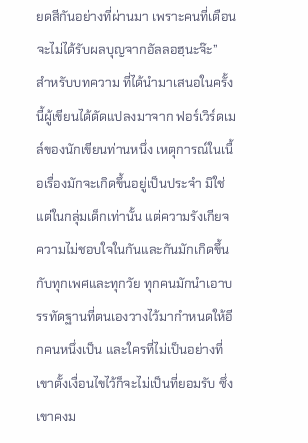ยดสีกันอย่างที่ผ่านมา เพราะคนที่เตือนจะไม่ได้รับผลบุญจากอัลลอฮฺนะจ๊ะ”
สำหรับบทความ ที่ได้นำมาเสนอในครั้งนี้ผู้เขียนได้ดัดแปลงมาจาก ฟอร์เวิร์ดเมล์ของนักเขียนท่านหนึ่ง เหตุการณ์ในเนื้อเรื่องมักจะเกิดขึ้นอยู่เป็นประจำ มิใช่แต่ในกลุ่มเด็กเท่านั้น แต่ความรังเกียจ ความไม่ชอบใจในกันและกันมักเกิดขึ้นกับทุกเพศและทุกวัย ทุกคนมักนำเอาบรรทัดฐานที่ตนเองวางไว้มากำหนดให้อีกคนหนึ่งเป็น และใครที่ไม่เป็นอย่างที่เขาตั้งเงื่อนไขไว้ก็จะไม่เป็นที่ยอมรับ ซึ่งเขาคงม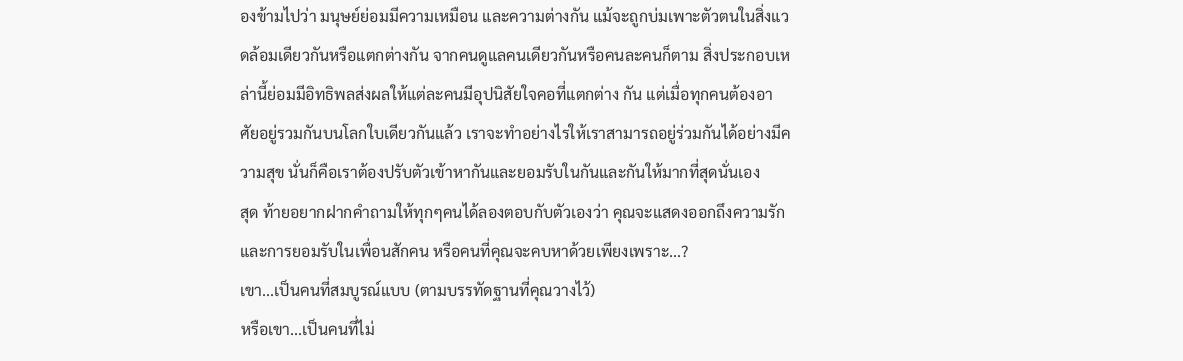องข้ามไปว่า มนุษย์ย่อมมีความเหมือน และความต่างกัน แม้จะถูกบ่มเพาะตัวตนในสิ่งแวดล้อมเดียวกันหรือแตกต่างกัน จากคนดูแลคนเดียวกันหรือคนละคนก็ตาม สิ่งประกอบเหล่านี้ย่อมมีอิทธิพลส่งผลให้แต่ละคนมีอุปนิสัยใจคอที่แตกต่าง กัน แต่เมื่อทุกคนต้องอาศัยอยู่รวมกันบนโลกใบเดียวกันแล้ว เราจะทำอย่างไรให้เราสามารถอยู่ร่วมกันได้อย่างมีความสุข นั่นก็คือเราต้องปรับตัวเข้าหากันและยอมรับในกันและกันให้มากที่สุดนั่นเอง
สุด ท้ายอยากฝากคำถามให้ทุกๆคนได้ลองตอบกับตัวเองว่า คุณจะแสดงออกถึงความรักและการยอมรับในเพื่อนสักคน หรือคนที่คุณจะคบหาด้วยเพียงเพราะ...?
เขา...เป็นคนที่สมบูรณ์แบบ (ตามบรรทัดฐานที่คุณวางไว้)
หรือเขา...เป็นคนที่ไม่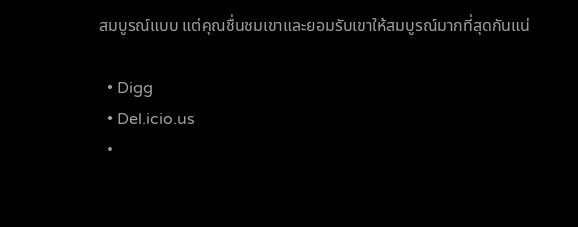สมบูรณ์แบบ แต่คุณชื่นชมเขาและยอมรับเขาให้สมบูรณ์มากที่สุดกันแน่

  • Digg
  • Del.icio.us
  •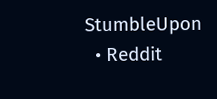StumbleUpon
  • Reddit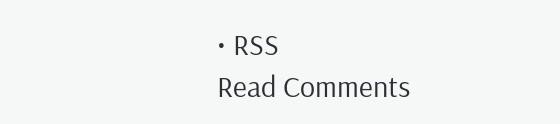• RSS
Read Comments